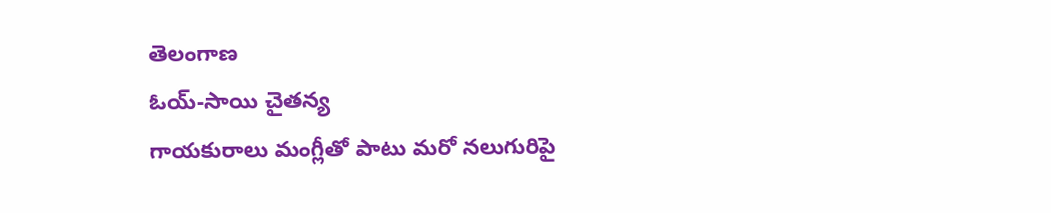తెలంగాణ
ఓయ్-సాయి చైతన్య
గాయకురాలు మంగ్లీతో పాటు మరో నలుగురిపై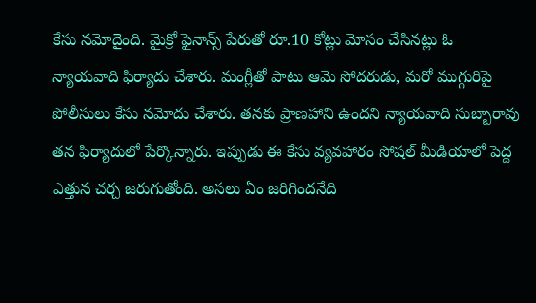కేసు నమోదైంది. మైక్రో ఫైనాన్స్ పేరుతో రూ.10 కోట్లు మోసం చేసినట్లు ఓ న్యాయవాది ఫిర్యాదు చేశారు. మంగ్లీతో పాటు ఆమె సోదరుడు, మరో ముగ్గురిపై పోలీసులు కేసు నమోదు చేశారు. తనకు ప్రాణహాని ఉందని న్యాయవాది సుబ్బారావు తన ఫిర్యాదులో పేర్కొన్నారు. ఇప్పుడు ఈ కేసు వ్యవహారం సోషల్ మీడియాలో పెద్ద ఎత్తున చర్చ జరుగుతోంది. అసలు ఏం జరిగిందనేది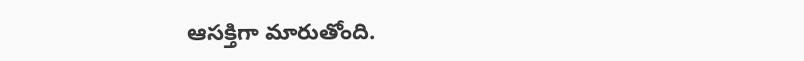ఆసక్తిగా మారుతోంది.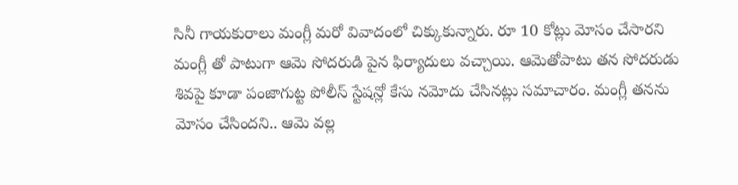సినీ గాయకురాలు మంగ్లీ మరో వివాదంలో చిక్కుకున్నారు. రూ 10 కోట్లు మోసం చేసారని మంగ్లీ తో పాటుగా ఆమె సోదరుడి పైన ఫిర్యాదులు వచ్చాయి. ఆమెతోపాటు తన సోదరుడు శివపై కూడా పంజాగుట్ట పోలీస్ స్టేషన్లో కేసు నమోదు చేసినట్లు సమాచారం. మంగ్లీ తనను మోసం చేసిందని.. ఆమె వల్ల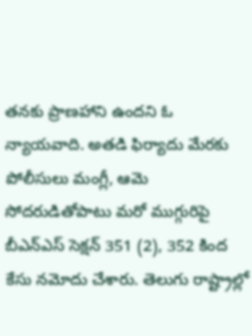తనకు ప్రాణహాని ఉందని ఓ న్యాయవాది. అతడి ఫిర్యాదు మేరకు పోలీసులు మంగ్లీ, ఆమె సోదరుడితోపాటు మరో ముగ్గురిపై బీఎన్ఎస్ సెక్షన్ 351 (2), 352 కింద కేసు నమోదు చేశారు. తెలుగు రాష్ట్రాల్లో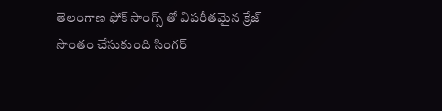తెలంగాణ ఫోక్ సాంగ్స్ తో విపరీతమైన క్రేజ్ సొంతం చేసుకుంది సింగర్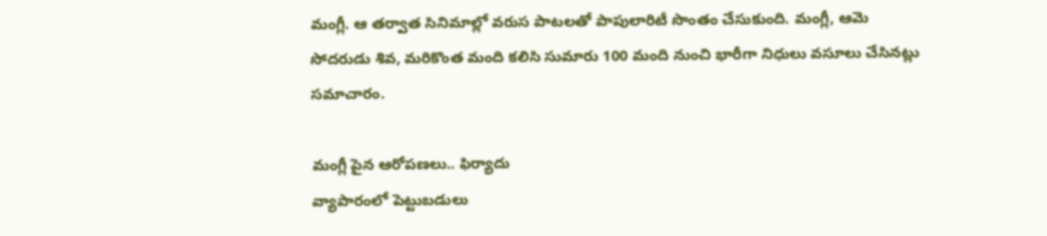మంగ్లీ. ఆ తర్వాత సినిమాల్లో వరుస పాటలతో పాపులారిటీ సొంతం చేసుకుంది. మంగ్లీ, ఆమె సోదరుడు శివ, మరికొంత మంది కలిసి సుమారు 100 మంది నుంచి భారీగా నిధులు వసూలు చేసినట్లు సమాచారం.

మంగ్లీ పైన ఆరోపణలు.. ఫిర్యాదు
వ్యాపారంలో పెట్టుబడులు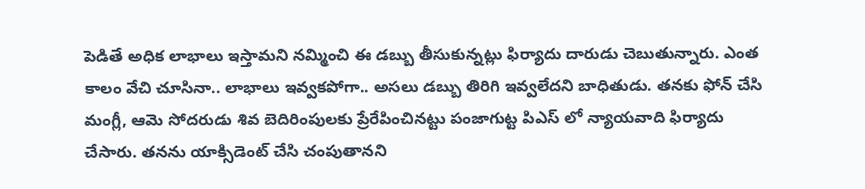పెడితే అధిక లాభాలు ఇస్తామని నమ్మించి ఈ డబ్బు తీసుకున్నట్లు ఫిర్యాదు దారుడు చెబుతున్నారు. ఎంత కాలం వేచి చూసినా.. లాభాలు ఇవ్వకపోగా.. అసలు డబ్బు తిరిగి ఇవ్వలేదని బాధితుడు. తనకు ఫోన్ చేసి మంగ్లీ, ఆమె సోదరుడు శివ బెదిరింపులకు ప్రేరేపించినట్టు పంజాగుట్ట పిఎస్ లో న్యాయవాది ఫిర్యాదు చేసారు. తనను యాక్సిడెంట్ చేసి చంపుతానని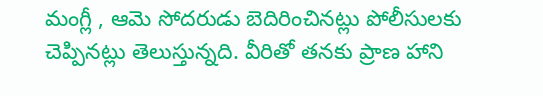మంగ్లీ , ఆమె సోదరుడు బెదిరించినట్లు పోలీసులకు చెప్పినట్లు తెలుస్తున్నది. వీరితో తనకు ప్రాణ హాని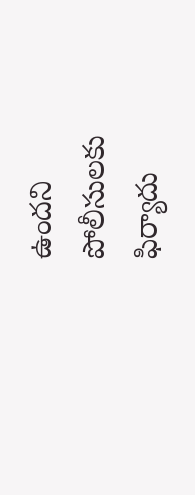ఉందని పోలీసులకు ఫిర్యాదు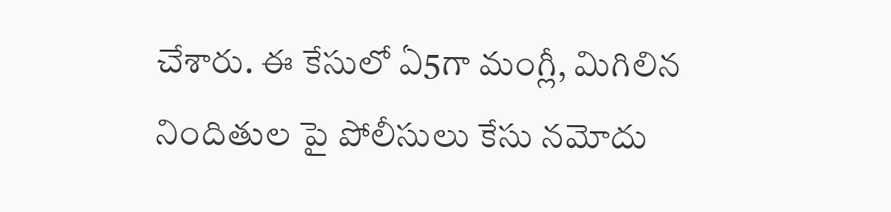చేశారు. ఈ కేసులో ఏ5గా మంగ్లీ, మిగిలిన నిందితుల పై పోలీసులు కేసు నమోదు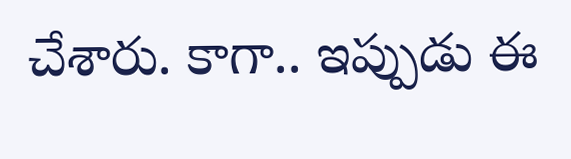చేశారు. కాగా.. ఇప్పుడు ఈ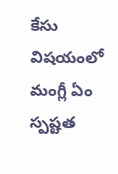కేసు విషయంలో మంగ్లీ ఏం స్పష్టత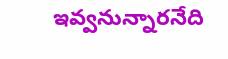ఇవ్వనున్నారనేది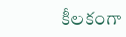కీలకంగా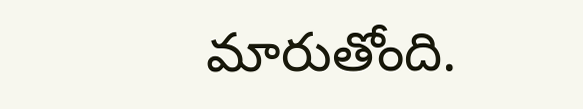మారుతోంది.